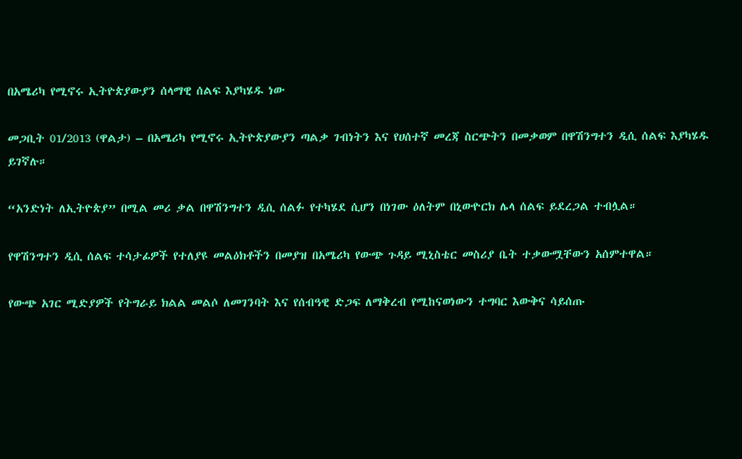በአሜሪካ የሚኖሩ ኢትዮጵያውያን ሰላማዊ ሰልፍ እያካሄዱ ነው

መጋቢት 01/2013 (ዋልታ) – በአሜሪካ የሚኖሩ ኢትዮጵያውያን ጣልቃ ገብነትን እና የሀሰተኛ መረጃ ስርጭትን በመቃወም በዋሽንግተን ዲሲ ሰልፍ እያካሄዱ ይገኛሉ።

“አንድነት ለኢትዮጵያ” በሚል መሪ ቃል በዋሽንግተን ዲሲ ሰልፉ የተካሄደ ሲሆን በነገው ዕለትም በኒውዮርክ ሌላ ሰልፍ ይደረጋል ተብሏል።

የዋሽንግተን ዲሲ ሰልፍ ተሳታፊዎች የተለያዩ መልዕክቶችን በመያዝ በአሜሪካ የውጭ ጉዳይ ሚኒስቴር መስሪያ ቤት ተቃውሟቸውን አሰምተዋል።

የውጭ አገር ሚድያዎች የትግራይ ክልል መልሶ ለመገንባት እና የሰብዓዊ ድጋፍ ለማቅረብ የሚከናወነውን ተግባር እውቅና ሳይሰጡ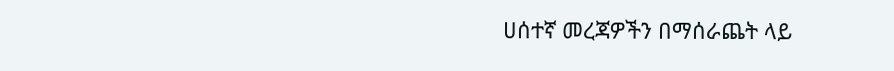ሀሰተኛ መረጃዎችን በማሰራጨት ላይ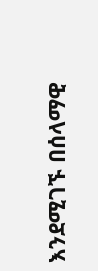እንደሚገኙ በሰላማዊ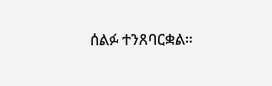ሰልፉ ተንጸባርቋል።